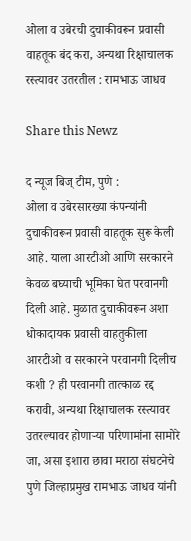ओला व उबेरची दुचाकीवरून प्रवासी वाहतूक बंद करा, अन्यथा रिक्षाचालक रस्त्यावर उतरतील : रामभाऊ जाधव

Share this Newz

द न्यूज बिज् टीम, पुणे :
ओला व उबेरसारख्या कंपन्यांनी दुचाकीवरून प्रवासी वाहतूक सुरू केली आहे. याला आरटीओ आणि सरकारने केवळ बघ्याची भूमिका घेत परवानगी दिली आहे. मुळात दुचाकीवरून अशा धोकादायक प्रवासी वाहतुकीला आरटीओ व सरकारने परवानगी दिलीच कशी ? ही परवानगी तात्काळ रद्द करावी, अन्यथा रिक्षाचालक रस्त्यावर उतरल्यावर होणाऱ्या परिणामांना सामोरे जा, असा इशारा छावा मराठा संघटनेचे पुणे जिल्हाप्रमुख रामभाऊ जाधव यांनी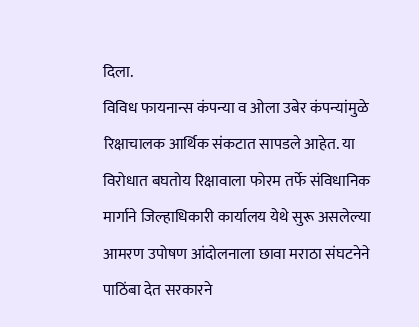दिला.
विविध फायनान्स कंपन्या व ओला उबेर कंपन्यांमुळे रिक्षाचालक आर्थिक संकटात सापडले आहेत. या विरोधात बघतोय रिक्षावाला फोरम तर्फे संविधानिक मार्गाने जिल्हाधिकारी कार्यालय येथे सुरू असलेल्या आमरण उपोषण आंदोलनाला छावा मराठा संघटनेने पाठिंबा देत सरकारने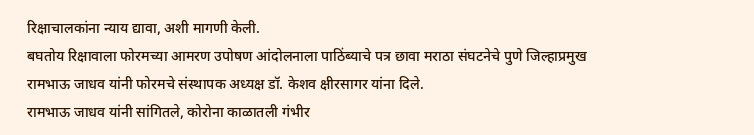रिक्षाचालकांना न्याय द्यावा, अशी मागणी केली.
बघतोय रिक्षावाला फोरमच्या आमरण उपोषण आंदोलनाला पाठिंब्याचे पत्र छावा मराठा संघटनेचे पुणे जिल्हाप्रमुख रामभाऊ जाधव यांनी फोरमचे संस्थापक अध्यक्ष डॉ. केशव क्षीरसागर यांना दिले.
रामभाऊ जाधव यांनी सांगितले, कोरोना काळातली गंभीर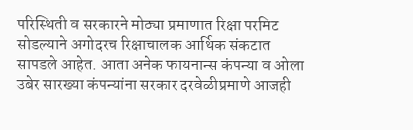परिस्थिती व सरकारने मोठ्या प्रमाणात रिक्षा परमिट सोडल्याने अगोदरच रिक्षाचालक आर्थिक संकटात सापडले आहेत. आता अनेक फायनान्स कंपन्या व ओला उबेर सारख्या कंपन्यांना सरकार दरवेळीप्रमाणे आजही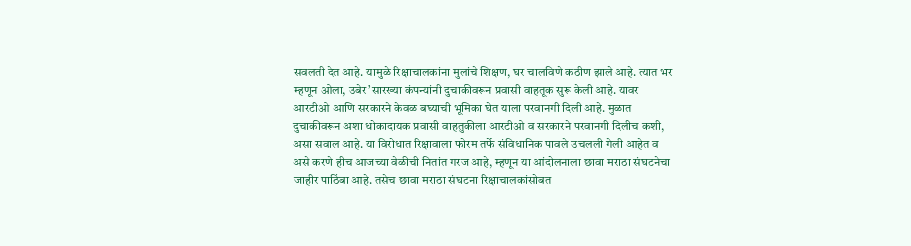सवलती देत आहे. यामुळे रिक्षाचालकांना मुलांचे शिक्षण, घर चालविणे कठीण झाले आहे. त्यात भर म्हणून ओला, उबेर’सारख्या कंपन्यांनी दुचाकीवरून प्रवासी वाहतूक सुरू केली आहे. यावर आरटीओ आणि सरकारने केवळ बघ्याची भूमिका घेत याला परवानगी दिली आहे. मुळात दुचाकीवरून अशा धोकादायक प्रवासी वाहतुकीला आरटीओ व सरकारने परवानगी दिलीच कशी, असा सवाल आहे. या विरोधात रिक्षावाला फोरम तर्फे संविधानिक पावले उचलली गेली आहेत व असे करणे हीच आजच्या वेळीची नितांत गरज आहे, म्हणून या आंदोलनाला छावा मराठा संघटनेचा जाहीर पाठिंबा आहे. तसेच छावा मराठा संघटना रिक्षाचालकांसोबत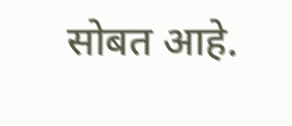सोबत आहे.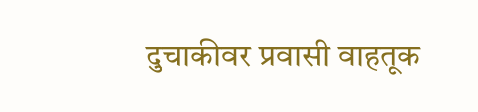दुचाकीवर प्रवासी वाहतूक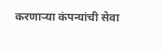करणाऱ्या कंपन्यांची सेवा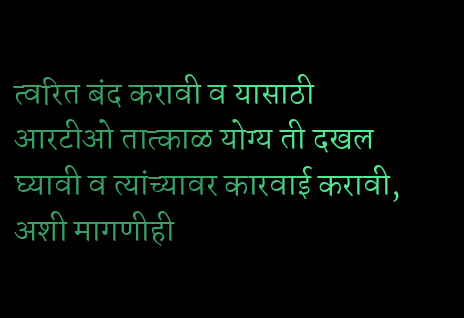त्वरित बंद करावी व यासाठी आरटीओ तात्काळ योग्य ती दखल घ्यावी व त्यांच्यावर कारवाई करावी, अशी मागणीही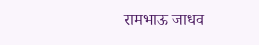रामभाऊ जाधव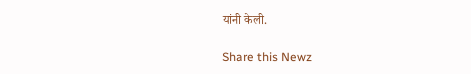यांनी केली.

Share this Newz